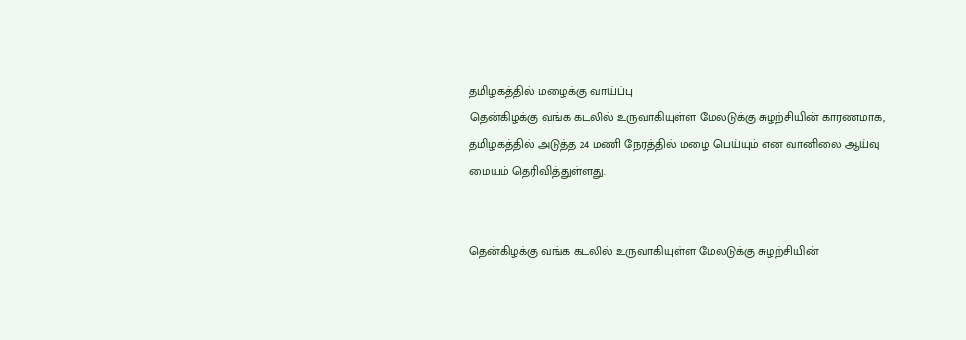தமிழகத்தில் மழைக்கு வாய்ப்பு
தென்கிழக்கு வங்க கடலில் உருவாகியுள்ள மேலடுக்கு சுழற்சியின் காரணமாக, தமிழகத்தில் அடுத்த 24 மணி நேரத்தில் மழை பெய்யும் என வானிலை ஆய்வு மையம் தெரிவித்துள்ளது.


தென்கிழக்கு வங்க கடலில் உருவாகியுள்ள மேலடுக்கு சுழற்சியின்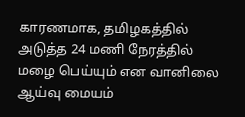காரணமாக, தமிழகத்தில் அடுத்த 24 மணி நேரத்தில் மழை பெய்யும் என வானிலை ஆய்வு மையம்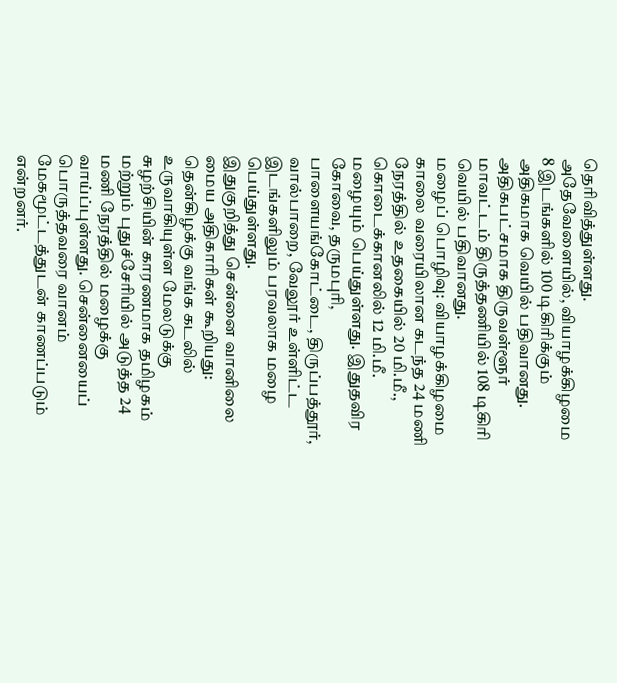தெரிவித்துள்ளது.
அதேவேளையில், வியாழக்கிழமை 8 இடங்களில் 100 டிகிரிக்கும் அதிகமாக வெயில் பதிவானது. அதிகபட்சமாக திருவள்ளூர் மாவட்டம் திருத்தணியில் 108 டிகிரி வெயில் பதிவானது.
மழைப் பொழிவு: வியாழக்கிழமை காலை வரையிலான கடந்த 24 மணி நேரத்தில் உதகையில் 20 மி.மீ., கொடைக்கானலில் 12 மி.மீ. மழையும் பெய்துள்ளது. இதுதவிர கோவை, தருமபுரி, பாளையங்கோட்டை, திருப்பத்தூர், வால்பாறை, வேலூர் உள்ளிட்ட இடங்களிலும் பரவலாக மழை பெய்துள்ளது.
இதுகுறித்து சென்னை வானிலை மைய அதிகாரிகள் கூறியது: தென்கிழக்கு வங்க கடலில் உருவாகியுள்ள மேலடுக்கு சுழற்சியின் காரணமாக தமிழகம் மற்றும் புதுச்சேரியில் அடுத்த 24 மணி நேரத்தில் மழைக்கு வாய்ப்புள்ளது. சென்னையைப் பொருத்தவரை வானம் மேகமூட்டத்துடன் காணப்படும் என்றனர்.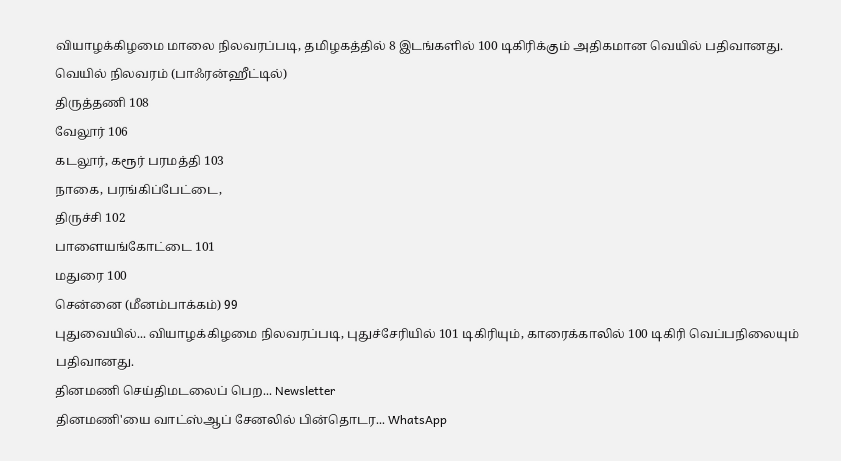வியாழக்கிழமை மாலை நிலவரப்படி, தமிழகத்தில் 8 இடங்களில் 100 டிகிரிக்கும் அதிகமான வெயில் பதிவானது.
வெயில் நிலவரம் (பாஃரன்ஹீட்டில்)
திருத்தணி 108
வேலூர் 106
கடலூர், கரூர் பரமத்தி 103
நாகை, பரங்கிப்பேட்டை,
திருச்சி 102
பாளையங்கோட்டை 101
மதுரை 100
சென்னை (மீனம்பாக்கம்) 99
புதுவையில்... வியாழக்கிழமை நிலவரப்படி, புதுச்சேரியில் 101 டிகிரியும், காரைக்காலில் 100 டிகிரி வெப்பநிலையும் பதிவானது.
தினமணி செய்திமடலைப் பெற... Newsletter
தினமணி'யை வாட்ஸ்ஆப் சேனலில் பின்தொடர... WhatsApp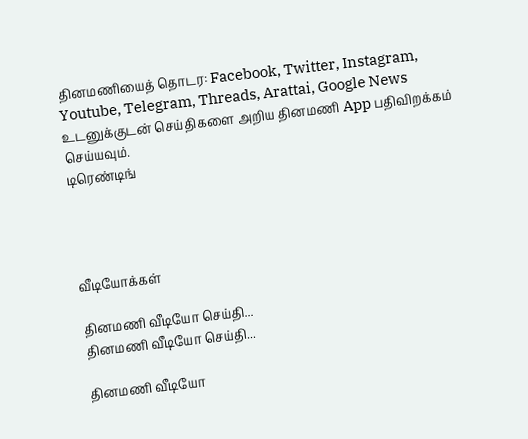தினமணியைத் தொடர: Facebook, Twitter, Instagram, Youtube, Telegram, Threads, Arattai, Google News
உடனுக்குடன் செய்திகளை அறிய தினமணி App பதிவிறக்கம் செய்யவும்.
டிரெண்டிங்




வீடியோக்கள்

தினமணி வீடியோ செய்தி...
தினமணி வீடியோ செய்தி...

தினமணி வீடியோ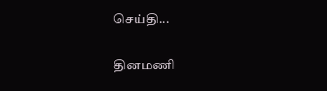செய்தி...

தினமணி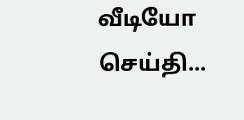வீடியோ செய்தி...